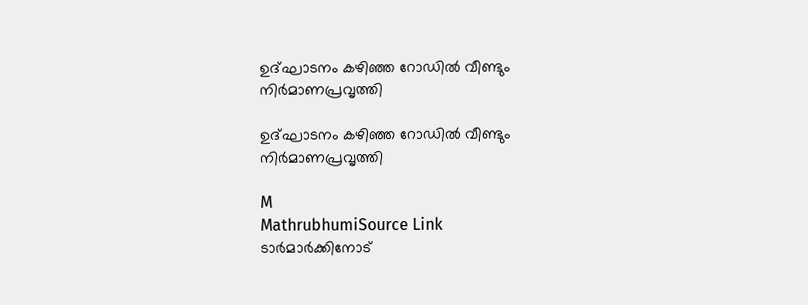ഉദ്‌ഘാടനം കഴിഞ്ഞ റോഡിൽ വീണ്ടും നിർമാണപ്രവൃത്തി

ഉദ്‌ഘാടനം കഴിഞ്ഞ റോഡിൽ വീണ്ടും നിർമാണപ്രവൃത്തി

M
MathrubhumiSource Link
ടാർമാർക്കിനോട്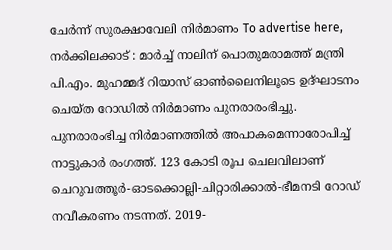ചേർന്ന് സുരക്ഷാവേലി നിർമാണം To advertise here, നർക്കിലക്കാട് : മാർച്ച് നാലിന് പൊതുമരാമത്ത്‌ മന്ത്രി പി.എം. മുഹമ്മദ് റിയാസ് ഓൺലൈനിലൂടെ ഉദ്‌ഘാടനം ചെയ്ത റോഡിൽ നിർമാണം പുനരാരംഭിച്ചു. പുനരാരംഭിച്ച നിർമാണത്തിൽ അപാകമെന്നാരോപിച്ച് നാട്ടുകാർ രംഗത്ത്. 123 കോടി രൂപ ചെലവിലാണ് ചെറുവത്തൂർ-ഓടക്കൊല്ലി-ചിറ്റാരിക്കാൽ-ഭീമനടി റോഡ് നവീകരണം നടന്നത്. 2019-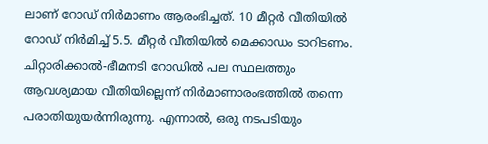ലാണ് റോഡ് നിർമാണം ആരംഭിച്ചത്. 10 മീറ്റർ വീതിയിൽ റോഡ് നിർമിച്ച് 5.5. മീറ്റർ വീതിയിൽ മെക്കാഡം ടാറിടണം. ചിറ്റാരിക്കാൽ-ഭീമനടി റോഡിൽ പല സ്ഥലത്തും ആവശ്യമായ വീതിയില്ലെന്ന് നിർമാണാരംഭത്തിൽ തന്നെ പരാതിയുയർന്നിരുന്നു. എന്നാൽ, ഒരു നടപടിയും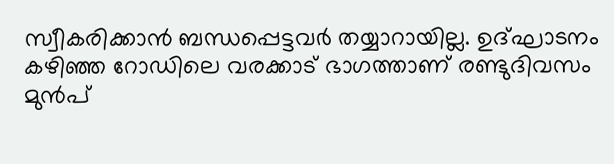സ്വീകരിക്കാൻ ബന്ധപ്പെട്ടവർ തയ്യാറായില്ല. ഉദ്‌ഘാടനം കഴിഞ്ഞ റോഡിലെ വരക്കാട് ഭാഗത്താണ് രണ്ടുദിവസം മുൻപ്‌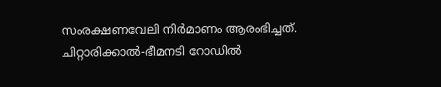സംരക്ഷണവേലി നിർമാണം ആരംഭിച്ചത്. ചിറ്റാരിക്കാൽ-ഭീമനടി റോഡിൽ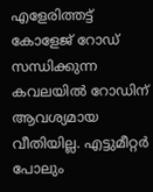എളേരിത്തട്ട് കോളേജ് റോഡ് സന്ധിക്കുന്ന കവലയിൽ റോഡിന്‌ ആവശ്യമായ വീതിയില്ല. എട്ടുമീറ്റർ പോലും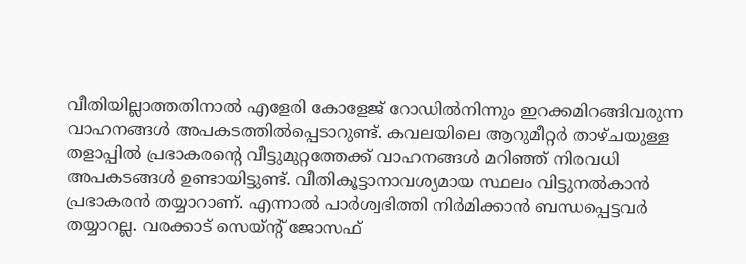വീതിയില്ലാത്തതിനാൽ എളേരി കോളേജ് റോഡിൽനിന്നും ഇറക്കമിറങ്ങിവരുന്ന വാഹനങ്ങൾ അപകടത്തിൽപ്പെടാറുണ്ട്. കവലയിലെ ആറുമീറ്റർ താഴ്ചയുള്ള തളാപ്പിൽ പ്രഭാകരന്റെ വീട്ടുമുറ്റത്തേക്ക്‌ വാഹനങ്ങൾ മറിഞ്ഞ് നിരവധി അപകടങ്ങൾ ഉണ്ടായിട്ടുണ്ട്. വീതികൂട്ടാനാവശ്യമായ സ്ഥലം വിട്ടുനൽകാൻ പ്രഭാകരൻ തയ്യാറാണ്. എന്നാൽ പാർശ്വഭിത്തി നിർമിക്കാൻ ബന്ധപ്പെട്ടവർ തയ്യാറല്ല. വരക്കാട് സെയ്‌ന്റ് ജോസഫ്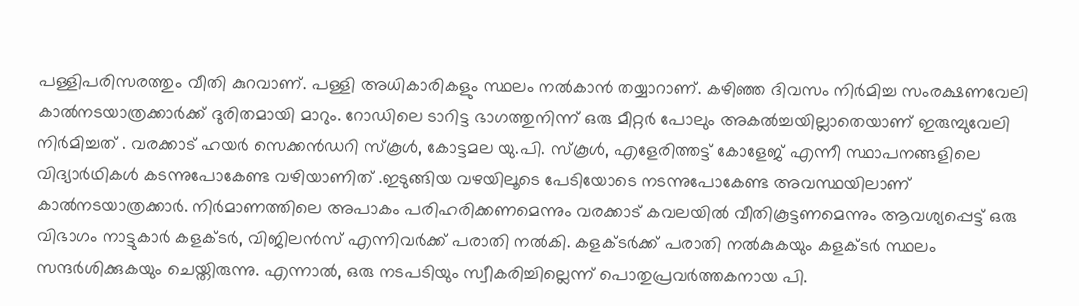പള്ളിപരിസരത്തും വീതി കുറവാണ്. പള്ളി അധികാരികളും സ്ഥലം നൽകാൻ തയ്യാറാണ്. കഴിഞ്ഞ ദിവസം നിർമിച്ച സംരക്ഷണവേലി കാൽനടയാത്രക്കാർക്ക് ദുരിതമായി മാറും. റോഡിലെ ടാറിട്ട ഭാഗത്തുനിന്ന് ഒരു മീറ്റർ പോലും അകൽച്ചയില്ലാതെയാണ് ഇരുമ്പുവേലി നിർമിച്ചത് . വരക്കാട് ഹയർ സെക്കൻഡറി സ്കൂൾ, കോട്ടമല യു.പി. സ്കൂൾ, എളേരിത്തട്ട് കോളേജ് എന്നീ സ്ഥാപനങ്ങളിലെ വിദ്യാർഥികൾ കടന്നുപോകേണ്ട വഴിയാണിത് .ഇടുങ്ങിയ വഴയിലൂടെ പേടിയോടെ നടന്നുപോകേണ്ട അവസ്ഥയിലാണ് കാൽനടയാത്രക്കാർ. നിർമാണത്തിലെ അപാകം പരിഹരിക്കണമെന്നും വരക്കാട് കവലയിൽ വീതികൂട്ടണമെന്നും ആവശ്യപ്പെട്ട്‌ ഒരു വിഭാഗം നാട്ടുകാർ കളക്ടർ, വിജിലൻസ് എന്നിവർക്ക് പരാതി നൽകി. കളക്ടർക്ക് പരാതി നൽകുകയും കളക്ടർ സ്ഥലം സന്ദർശിക്കുകയും ചെയ്തിരുന്നു. എന്നാൽ, ഒരു നടപടിയും സ്വീകരിച്ചില്ലെന്ന് പൊതുപ്രവർത്തകനായ പി.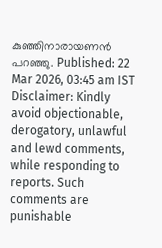കുഞ്ഞിനാരായണൻ പറഞ്ഞു. Published: 22 Mar 2026, 03:45 am IST Disclaimer: Kindly avoid objectionable, derogatory, unlawful and lewd comments, while responding to reports. Such comments are punishable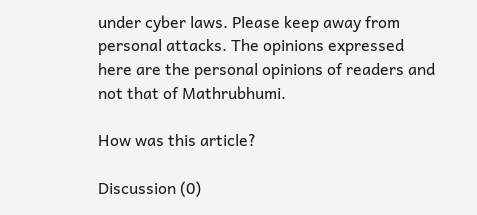under cyber laws. Please keep away from personal attacks. The opinions expressed here are the personal opinions of readers and not that of Mathrubhumi.

How was this article?

Discussion (0)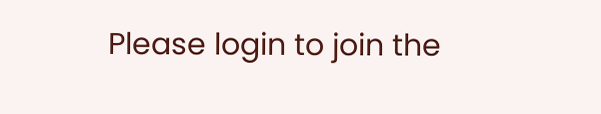Please login to join the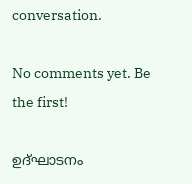conversation.

No comments yet. Be the first!

ഉദ്‌ഘാടനം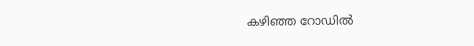കഴിഞ്ഞ റോഡിൽ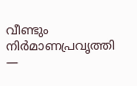വീണ്ടും നിർമാണപ്രവൃത്തി —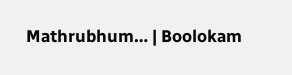Mathrubhum… | Boolokam